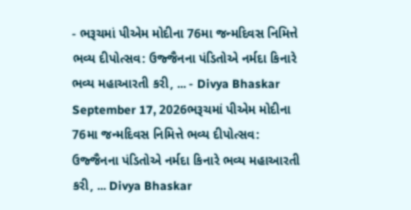- ભરૂચમાં પીએમ મોદીના 76મા જન્મદિવસ નિમિત્તે ભવ્ય દીપોત્સવ: ઉજ્જૈનના પંડિતોએ નર્મદા કિનારે ભવ્ય મહાઆરતી કરી, ... - Divya Bhaskar September 17, 2026ભરૂચમાં પીએમ મોદીના 76મા જન્મદિવસ નિમિત્તે ભવ્ય દીપોત્સવ: ઉજ્જૈનના પંડિતોએ નર્મદા કિનારે ભવ્ય મહાઆરતી કરી, ... Divya Bhaskar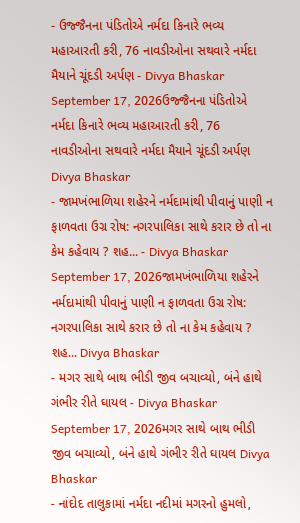- ઉજ્જૈનના પંડિતોએ નર્મદા કિનારે ભવ્ય મહાઆરતી કરી, 76 નાવડીઓના સથવારે નર્મદા મૈયાને ચૂંદડી અર્પણ - Divya Bhaskar September 17, 2026ઉજ્જૈનના પંડિતોએ નર્મદા કિનારે ભવ્ય મહાઆરતી કરી, 76 નાવડીઓના સથવારે નર્મદા મૈયાને ચૂંદડી અર્પણ Divya Bhaskar
- જામખંભાળિયા શહેરને નર્મદામાંથી પીવાનું પાણી ન ફાળવતા ઉગ્ર રોષ: નગરપાલિકા સાથે કરાર છે તો ના કેમ કહેવાય ? શહ... - Divya Bhaskar September 17, 2026જામખંભાળિયા શહેરને નર્મદામાંથી પીવાનું પાણી ન ફાળવતા ઉગ્ર રોષ: નગરપાલિકા સાથે કરાર છે તો ના કેમ કહેવાય ? શહ... Divya Bhaskar
- મગર સાથે બાથ ભીડી જીવ બચાવ્યો, બંને હાથે ગંભીર રીતે ઘાયલ - Divya Bhaskar September 17, 2026મગર સાથે બાથ ભીડી જીવ બચાવ્યો, બંને હાથે ગંભીર રીતે ઘાયલ Divya Bhaskar
- નાંદોદ તાલુકામાં નર્મદા નદીમાં મગરનો હુમલો,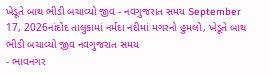ખેડૂતે બાથ ભીડી બચાવ્યો જીવ - નવગુજરાત સમય September 17, 2026નાંદોદ તાલુકામાં નર્મદા નદીમાં મગરનો હુમલો, ખેડૂતે બાથ ભીડી બચાવ્યો જીવ નવગુજરાત સમય
- ભાવનગર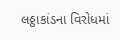લઠ્ઠાકાંડના વિરોધમાં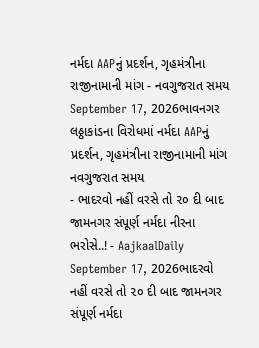નર્મદા AAPનું પ્રદર્શન, ગૃહમંત્રીના રાજીનામાની માંગ - નવગુજરાત સમય September 17, 2026ભાવનગર લઠ્ઠાકાંડના વિરોધમાં નર્મદા AAPનું પ્રદર્શન, ગૃહમંત્રીના રાજીનામાની માંગ નવગુજરાત સમય
- ભાદરવો નહીં વરસે તો ૨૦ દી બાદ જામનગર સંપૂર્ણ નર્મદા નીરના ભરોસે..! - AajkaalDaily September 17, 2026ભાદરવો નહીં વરસે તો ૨૦ દી બાદ જામનગર સંપૂર્ણ નર્મદા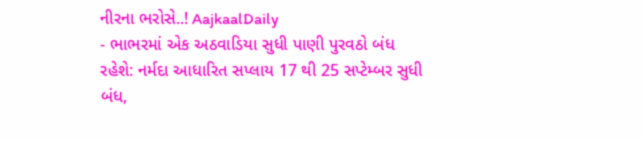નીરના ભરોસે..! AajkaalDaily
- ભાભરમાં એક અઠવાડિયા સુધી પાણી પુરવઠો બંધ રહેશે: નર્મદા આધારિત સપ્લાય 17 થી 25 સપ્ટેમ્બર સુધી બંધ,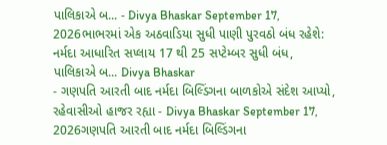પાલિકાએ બ... - Divya Bhaskar September 17, 2026ભાભરમાં એક અઠવાડિયા સુધી પાણી પુરવઠો બંધ રહેશે: નર્મદા આધારિત સપ્લાય 17 થી 25 સપ્ટેમ્બર સુધી બંધ, પાલિકાએ બ... Divya Bhaskar
- ગણપતિ આરતી બાદ નર્મદા બિલ્ડિંગના બાળકોએ સંદેશ આપ્યો, રહેવાસીઓ હાજર રહ્યા - Divya Bhaskar September 17, 2026ગણપતિ આરતી બાદ નર્મદા બિલ્ડિંગના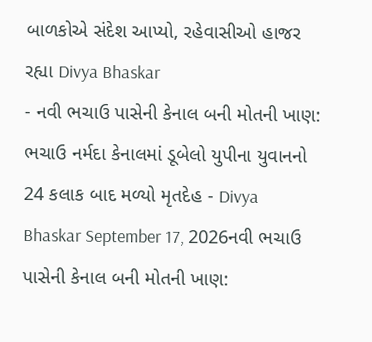બાળકોએ સંદેશ આપ્યો, રહેવાસીઓ હાજર રહ્યા Divya Bhaskar
- નવી ભચાઉ પાસેની કેનાલ બની મોતની ખાણ: ભચાઉ નર્મદા કેનાલમાં ડૂબેલો યુપીના યુવાનનો 24 કલાક બાદ મળ્યો મૃતદેહ - Divya Bhaskar September 17, 2026નવી ભચાઉ પાસેની કેનાલ બની મોતની ખાણ: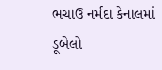ભચાઉ નર્મદા કેનાલમાં ડૂબેલો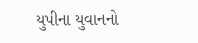યુપીના યુવાનનો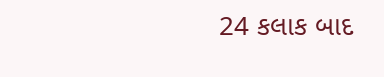24 કલાક બાદ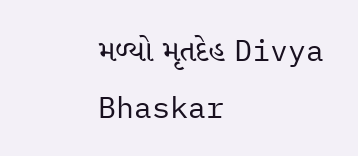મળ્યો મૃતદેહ Divya Bhaskar